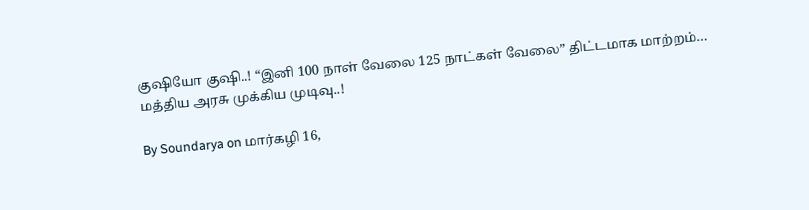குஷியோ குஷி..! “இனி 100 நாள் வேலை 125 நாட்கள் வேலை” திட்டமாக மாற்றம்… மத்திய அரசு முக்கிய முடிவு..!

By Soundarya on மார்கழி 16,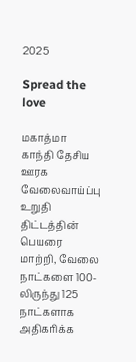2025

Spread the love

மகாத்மா காந்தி தேசிய ஊரக வேலைவாய்ப்பு உறுதி திட்டத்தின் பெயரை மாற்றி, வேலை நாட்களை 100-லிருந்து 125 நாட்களாக அதிகரிக்க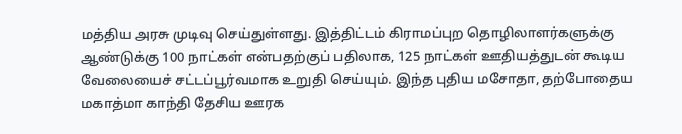மத்திய அரசு முடிவு செய்துள்ளது. இத்திட்டம் கிராமப்புற தொழிலாளர்களுக்கு ஆண்டுக்கு 100 நாட்கள் என்பதற்குப் பதிலாக, 125 நாட்கள் ஊதியத்துடன் கூடிய வேலையைச் சட்டப்பூர்வமாக உறுதி செய்யும். இந்த புதிய மசோதா, தற்போதைய மகாத்மா காந்தி தேசிய ஊரக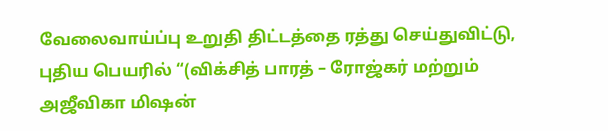வேலைவாய்ப்பு உறுதி திட்டத்தை ரத்து செய்துவிட்டு, புதிய பெயரில் “(விக்சித் பாரத் – ரோஜ்கர் மற்றும் அஜீவிகா மிஷன்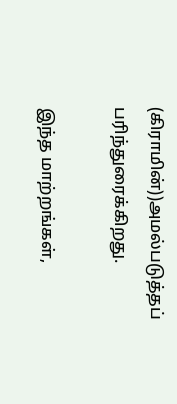(கிராமின்))அமல்படுத்தப் பரிந்துரைக்கிறது.

இந்த மாற்றங்கள்,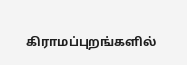கிராமப்புறங்களில்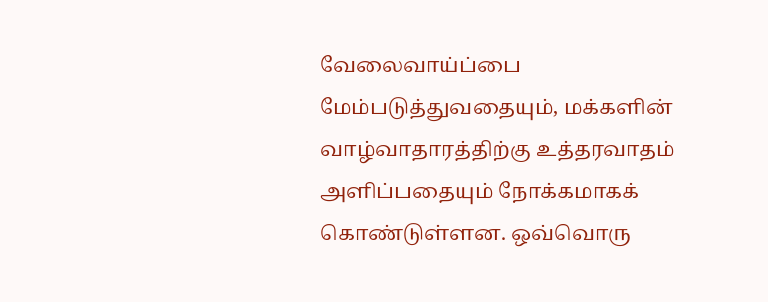வேலைவாய்ப்பை மேம்படுத்துவதையும், மக்களின் வாழ்வாதாரத்திற்கு உத்தரவாதம் அளிப்பதையும் நோக்கமாகக் கொண்டுள்ளன. ஒவ்வொரு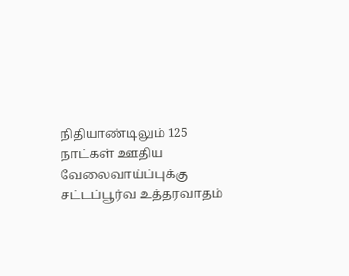நிதியாண்டிலும் 125 நாட்கள் ஊதிய வேலைவாய்ப்புக்கு சட்டப்பூர்வ உத்தரவாதம்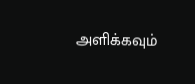அளிக்கவும்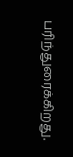பரிந்துரைக்கிறது.